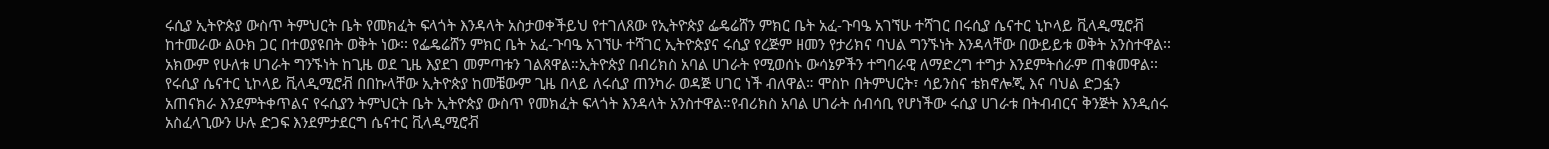ሩሲያ ኢትዮጵያ ውስጥ ትምህርት ቤት የመክፈት ፍላጎት እንዳላት አስታወቀችይህ የተገለጸው የኢትዮጵያ ፌዴሬሸን ምክር ቤት አፈ-ጉባዔ አገኘሁ ተሻገር በሩሲያ ሴናተር ኒኮላይ ቪላዲሚሮቭ ከተመራው ልዑክ ጋር በተወያዩበት ወቅት ነው፡፡ የፌዴሬሸን ምክር ቤት አፈ-ጉባዔ አገኘሁ ተሻገር ኢትዮጵያና ሩሲያ የረጅም ዘመን የታሪክና ባህል ግንኙነት እንዳላቸው በውይይቱ ወቅት አንስተዋል፡፡ አክውም የሁለቱ ሀገራት ግንኙነት ከጊዜ ወደ ጊዜ እያደገ መምጣቱን ገልጸዋል።ኢትዮጵያ በብሪክስ አባል ሀገራት የሚወሰኑ ውሳኔዎችን ተግባራዊ ለማድረግ ተግታ እንደምትሰራም ጠቁመዋል፡፡የሩሲያ ሴናተር ኒኮላይ ቪላዲሚሮቭ በበኩላቸው ኢትዮጵያ ከመቼውም ጊዜ በላይ ለሩሲያ ጠንካራ ወዳጅ ሀገር ነች ብለዋል። ሞስኮ በትምህርት፣ ሳይንስና ቴክኖሎጂ እና ባህል ድጋፏን አጠናክራ እንደምትቀጥልና የሩሲያን ትምህርት ቤት ኢትዮጵያ ውስጥ የመክፈት ፍላጎት እንዳላት አንስተዋል።የብሪክስ አባል ሀገራት ሰብሳቢ የሆነችው ሩሲያ ሀገራቱ በትብብርና ቅንጅት እንዲሰሩ አስፈላጊውን ሁሉ ድጋፍ እንደምታደርግ ሴናተር ቪላዲሚሮቭ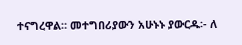ተናግረዋል። መተግበሪያውን አሁኑኑ ያውርዱ፡- ለ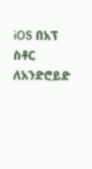iOS በአፕ ስቶር ለአንድሮይድ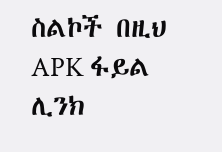ስልኮች በዚህ APK ፋይል ሊንክ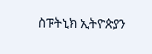ስፑትኒክ ኢትዮጵያን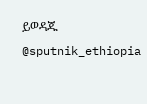ይወዳጁ @sputnik_ethiopia